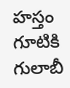హస్తం గూటికి గులాబీ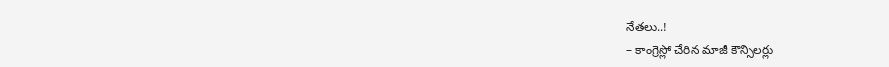నేతలు..!
– కాంగ్రెస్లో చేరిన మాజీ కౌన్సిలర్లు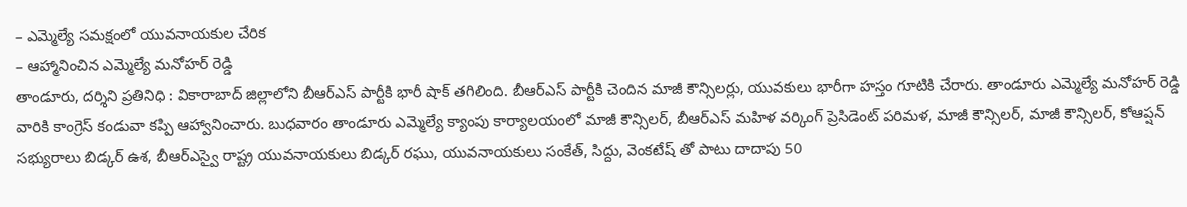– ఎమ్మెల్యే సమక్షంలో యువనాయకుల చేరిక
– ఆహ్మానించిన ఎమ్మెల్యే మనోహర్ రెడ్డి
తాండూరు, దర్శిని ప్రతినిధి : వికారాబాద్ జిల్లాలోని బీఆర్ఎస్ పార్టీకి భారీ షాక్ తగిలింది. బీఆర్ఎస్ పార్టీకి చెందిన మాజీ కౌన్సిలర్లు, యువకులు భారీగా హస్తం గూటికి చేరారు. తాండూరు ఎమ్మెల్యే మనోహర్ రెడ్డి వారికి కాంగ్రెస్ కండువా కప్పి ఆహ్వానించారు. బుధవారం తాండూరు ఎమ్మెల్యే క్యాంపు కార్యాలయంలో మాజీ కౌన్సిలర్, బీఆర్ఎస్ మహిళ వర్కింగ్ ప్రెసిడెంట్ పరిమళ, మాజీ కౌన్సిలర్, మాజీ కౌన్సిలర్, కోఆప్షన్ సభ్యురాలు బిడ్కర్ ఉశ, బీఆర్ఎస్వై రాష్ట్ర యువనాయకులు బిడ్కర్ రఘు, యువనాయకులు సంకేత్, సిద్దు, వెంకటేష్ తో పాటు దాదాపు 50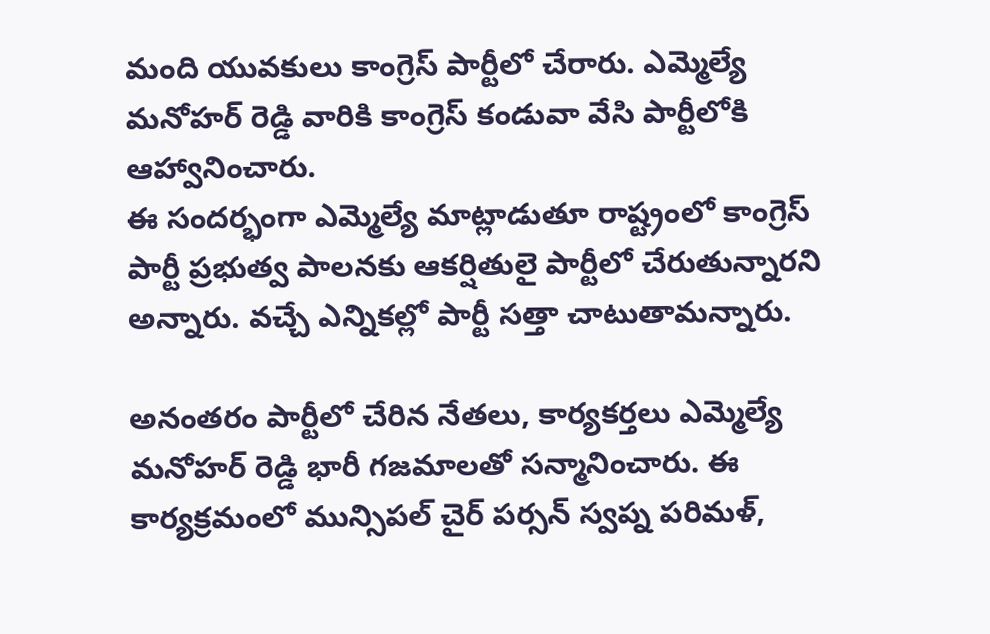మంది యువకులు కాంగ్రెస్ పార్టీలో చేరారు. ఎమ్మెల్యే మనోహర్ రెడ్డి వారికి కాంగ్రెస్ కండువా వేసి పార్టీలోకి ఆహ్వానించారు.
ఈ సందర్భంగా ఎమ్మెల్యే మాట్లాడుతూ రాష్ట్రంలో కాంగ్రెస్ పార్టీ ప్రభుత్వ పాలనకు ఆకర్షితులై పార్టీలో చేరుతున్నారని అన్నారు. వచ్చే ఎన్నికల్లో పార్టీ సత్తా చాటుతామన్నారు.

అనంతరం పార్టీలో చేరిన నేతలు, కార్యకర్తలు ఎమ్మెల్యే మనోహర్ రెడ్డి భారీ గజమాలతో సన్మానించారు. ఈ కార్యక్రమంలో మున్సిపల్ చైర్ పర్సన్ స్వప్న పరిమళ్,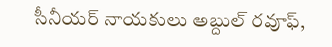సీనీయర్ నాయకులు అబ్దుల్ రవూఫ్,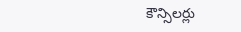కౌన్సిలర్లు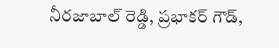నీరజాబాల్ రెడ్డి, ప్రభాకర్ గౌడ్,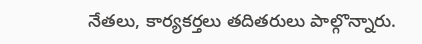నేతలు, కార్యకర్తలు తదితరులు పాల్గొన్నారు.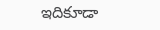ఇదికూడా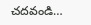చదవండి…